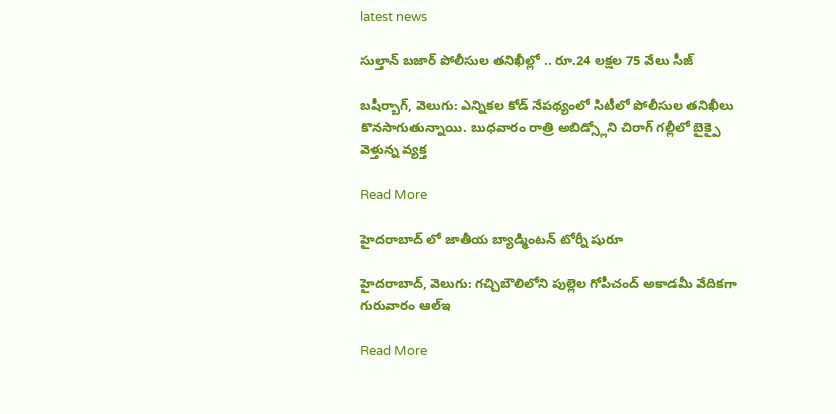latest news

సుల్తాన్ బజార్ పోలీసుల తనిఖీల్లో .. రూ.24 లక్షల 75 వేలు సీజ్

బషీర్బాగ్, వెలుగు: ఎన్నికల కోడ్ నేపథ్యంలో సిటీలో పోలీసుల తనిఖీలు కొనసాగుతున్నాయి. బుధవారం రాత్రి అబిడ్స్లోని చిరాగ్ గల్లీలో బైక్పై వెళ్తున్న వ్యక్త

Read More

హైదరాబాద్‌‌‌‌ లో జాతీయ బ్యాడ్మింటన్‌‌‌‌ టోర్నీ షురూ

హైదరాబాద్‌‌‌‌, వెలుగు: గచ్చిబౌలిలోని పుల్లెల గోపీచంద్‌‌‌‌ అకాడమీ వేదికగా గురువారం ఆల్‌‌‌‌ఇ

Read More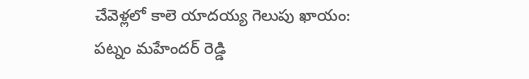చేవెళ్లలో కాలె యాదయ్య గెలుపు ఖాయం: పట్నం మహేందర్ రెడ్డి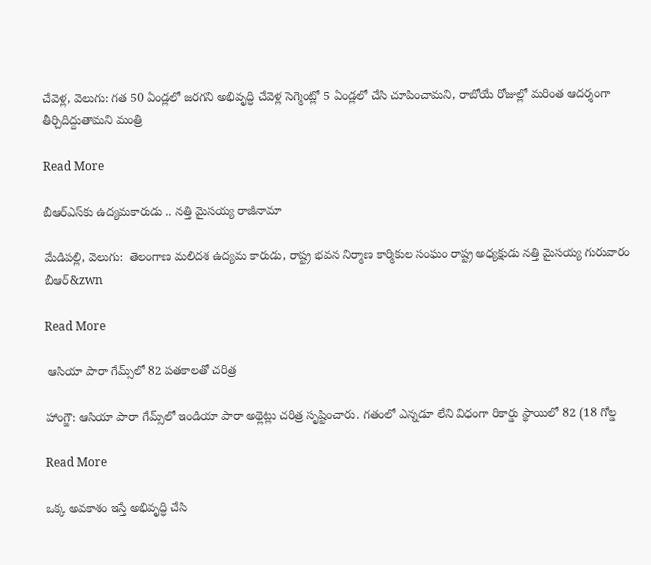చేవెళ్ల, వెలుగు: గత 50 ఏండ్లలో జరగని అభివృద్ధి చేవెళ్ల సెగ్మెంట్లో 5 ఏండ్లలో చేసి చూపించామని, రాబోయే రోజుల్లో మరింత ఆదర్శంగా తీర్చిదిద్దుతామని మంత్రి

Read More

బీఆర్‌‌‌‌‌‌‌‌ఎస్‌‌‌‌కు ఉద్యమకారుడు .. నత్తి మైసయ్య రాజీనామా

మేడిపల్లి, వెలుగు:  తెలంగాణ మలిదశ ఉద్యమ కారుడు, రాష్ట్ర భవన నిర్మాణ కార్మికుల సంఘం రాష్ట్ర అధ్యక్షుడు నత్తి మైసయ్య గురువారం బీఆర్‌‌&zwn

Read More

 ఆసియా పారా గేమ్స్‌‌‌‌లో 82 పతకాలతో చరిత్ర

హాంగ్జౌ: ఆసియా పారా గేమ్స్‌‌‌‌లో ఇండియా పారా అథ్లెట్లు చరిత్ర సృష్టించారు. గతంలో ఎన్నడూ లేని విధంగా రికార్డు స్థాయిలో 82 (18 గోల్డ

Read More

ఒక్క అవకాశం ఇస్తే అభివృద్ధి చేసి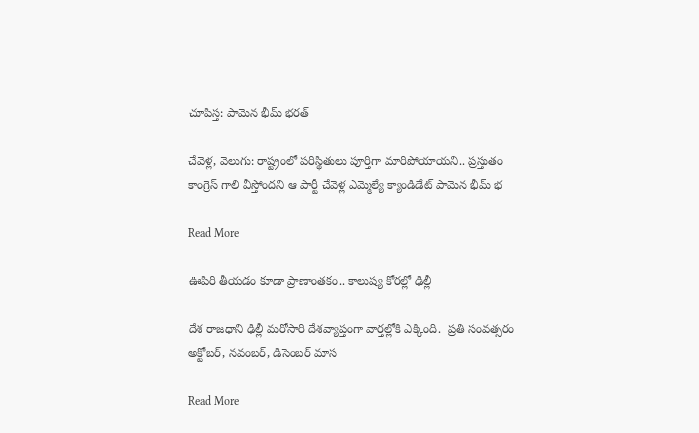చూపిస్త: పామెన భీమ్ భరత్

చేవెళ్ల, వెలుగు: రాష్ట్రంలో పరిస్థితులు పూర్తిగా మారిపోయాయని.. ప్రస్తుతం కాంగ్రెస్ గాలి వీస్తోందని ఆ పార్టీ చేవెళ్ల ఎమ్మెల్యే క్యాండిడేట్ పామెన భీమ్ భ

Read More

ఊపిరి తీయడం కూడా ప్రాణాంతకం.. కాలుష్య కోరల్లో ఢిల్లీ

దేశ రాజధాని ఢిల్లీ మరోసారి దేశవ్యాప్తంగా వార్తల్లోకి ఎక్కింది.  ప్రతి సంవత్సరం అక్టోబర్‌‌, నవంబర్‌‌, డిసెంబర్‌‌ మాస

Read More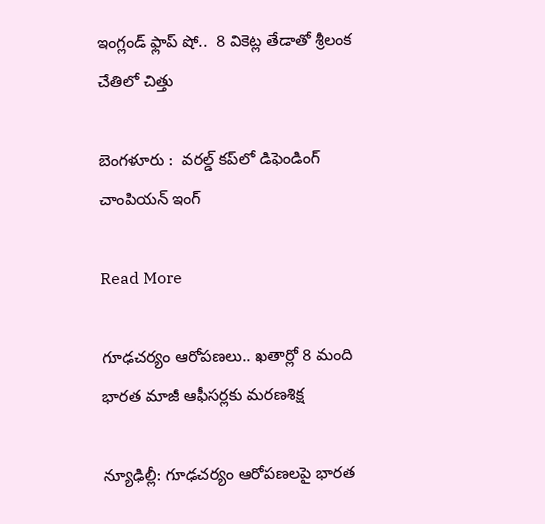ఇంగ్లండ్‌‌‌‌ ఫ్లాప్‌‌‌‌ షో..  8 వికెట్ల తేడాతో శ్రీలంక చేతిలో చిత్తు

బెంగళూరు :  వరల్డ్‌‌‌‌ కప్‌‌‌‌లో డిఫెండింగ్‌‌‌‌ చాంపియన్‌‌‌‌ ఇంగ్

Read More

గూఢచర్యం ఆరోపణలు.. ఖతార్లో 8 మంది భారత మాజీ ఆఫీసర్లకు మరణశిక్ష

న్యూఢిల్లీ: గూఢచర్యం ఆరోపణలపై భారత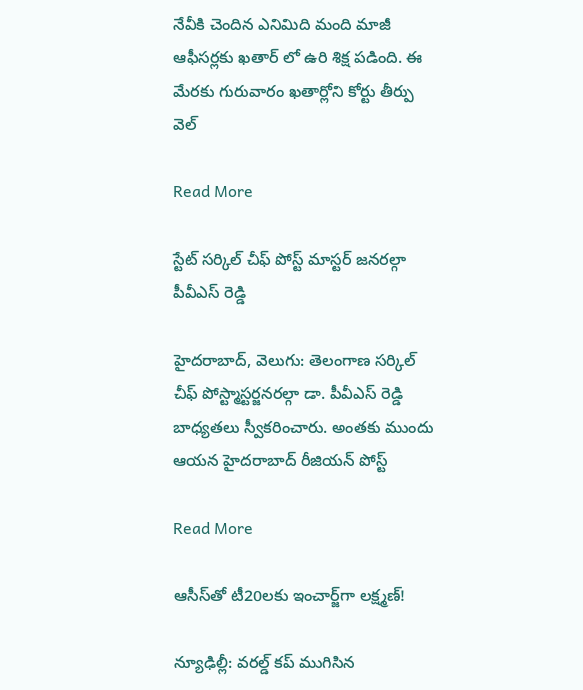నేవీకి చెందిన ఎనిమిది మంది మాజీ ఆఫీసర్లకు ఖతార్ లో ఉరి శిక్ష పడింది. ఈ మేరకు గురువారం ఖతార్లోని కోర్టు తీర్పు వెల్

Read More

స్టేట్ సర్కిల్ చీఫ్ పోస్ట్ మాస్టర్ జనరల్గా పీవీఎస్ రెడ్డి

హైదరాబాద్, వెలుగు: తెలంగాణ సర్కిల్ చీఫ్ పోస్ట్మాస్టర్జనరల్గా డా. పీవీఎస్ రెడ్డి బాధ్యతలు స్వీకరించారు. అంతకు ముందు ఆయన హైదరాబాద్ రీజియన్ పోస్ట్

Read More

ఆసీస్‌‌‌‌‌‌‌‌తో టీ20లకు ఇంచార్జ్‌‌‌‌‌‌‌‌గా లక్ష్మణ్‌‌‌‌‌‌‌‌!

న్యూఢిల్లీ: వరల్డ్‌‌‌‌‌‌‌‌ కప్‌‌‌‌‌‌‌‌ ముగిసిన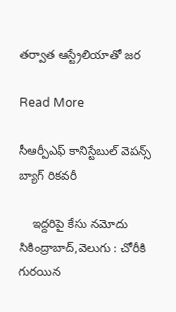తర్వాత ఆస్ట్రేలియాతో జర

Read More

సీఆర్పీఎఫ్ కానిస్టేబుల్ వెపన్స్ బ్యాగ్ రికవరీ

    ఇద్దరిపై కేసు నమోదు  సికింద్రాబాద్,వెలుగు : చోరీకి గురయిన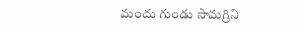మందు గుండు సామగ్రిని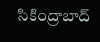సికింద్రాబాద్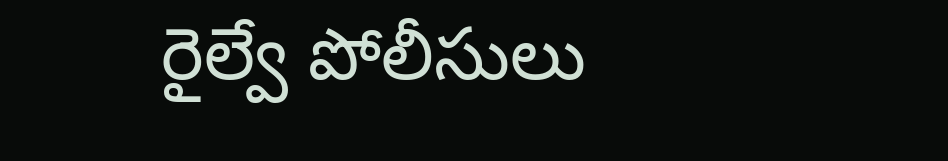రైల్వే పోలీసులు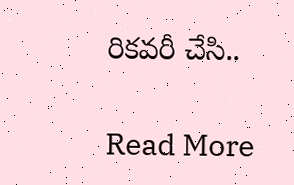రికవరీ చేసి..

Read More